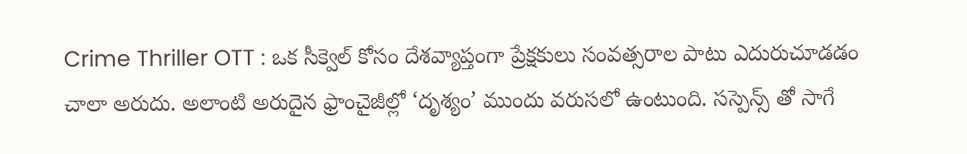Crime Thriller OTT : ఒక సీక్వెల్ కోసం దేశవ్యాప్తంగా ప్రేక్షకులు సంవత్సరాల పాటు ఎదురుచూడడం చాలా అరుదు. అలాంటి అరుదైన ఫ్రాంచైజీల్లో ‘దృశ్యం’ ముందు వరుసలో ఉంటుంది. సస్పెన్స్ తో సాగే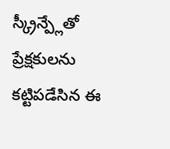స్క్రీన్ప్లేతో ప్రేక్షకులను కట్టిపడేసిన ఈ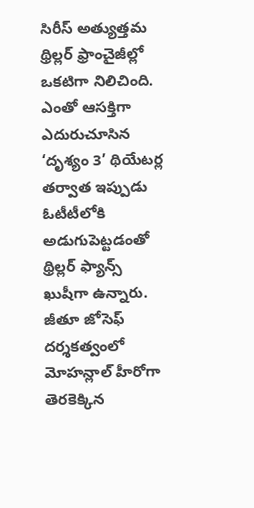సిరీస్ అత్యుత్తమ థ్రిల్లర్ ఫ్రాంచైజీల్లో ఒకటిగా నిలిచింది. ఎంతో ఆసక్తిగా ఎదురుచూసిన ‘దృశ్యం 3’ థియేటర్ల తర్వాత ఇప్పుడు ఓటీటీలోకి అడుగుపెట్టడంతో థ్రిల్లర్ ఫ్యాన్స్ ఖుషీగా ఉన్నారు. జీతూ జోసెఫ్ దర్శకత్వంలో మోహన్లాల్ హీరోగా తెరకెక్కిన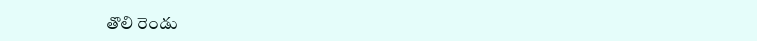తొలి రెండు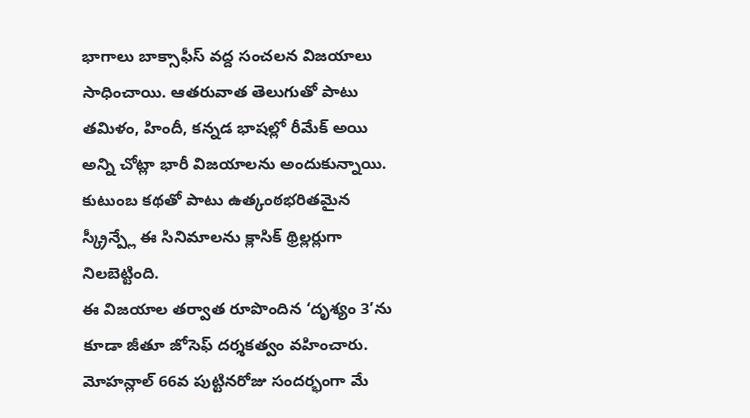భాగాలు బాక్సాఫీస్ వద్ద సంచలన విజయాలు సాధించాయి. ఆతరువాత తెలుగుతో పాటు తమిళం, హిందీ, కన్నడ భాషల్లో రీమేక్ అయి అన్ని చోట్లా భారీ విజయాలను అందుకున్నాయి. కుటుంబ కథతో పాటు ఉత్కంఠభరితమైన స్క్రీన్ప్లే ఈ సినిమాలను క్లాసిక్ థ్రిల్లర్లుగా నిలబెట్టింది.
ఈ విజయాల తర్వాత రూపొందిన ‘దృశ్యం 3’ను కూడా జీతూ జోసెఫ్ దర్శకత్వం వహించారు. మోహన్లాల్ 66వ పుట్టినరోజు సందర్భంగా మే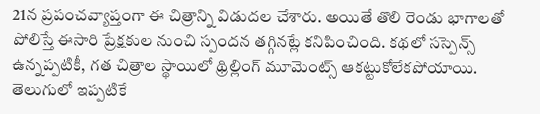21న ప్రపంచవ్యాప్తంగా ఈ చిత్రాన్ని విడుదల చేశారు. అయితే తొలి రెండు భాగాలతో పోలిస్తే ఈసారి ప్రేక్షకుల నుంచి స్పందన తగ్గినట్లే కనిపించింది. కథలో సస్పెన్స్ ఉన్నప్పటికీ, గత చిత్రాల స్థాయిలో థ్రిల్లింగ్ మూమెంట్స్ ఆకట్టుకోలేకపోయాయి. తెలుగులో ఇప్పటికే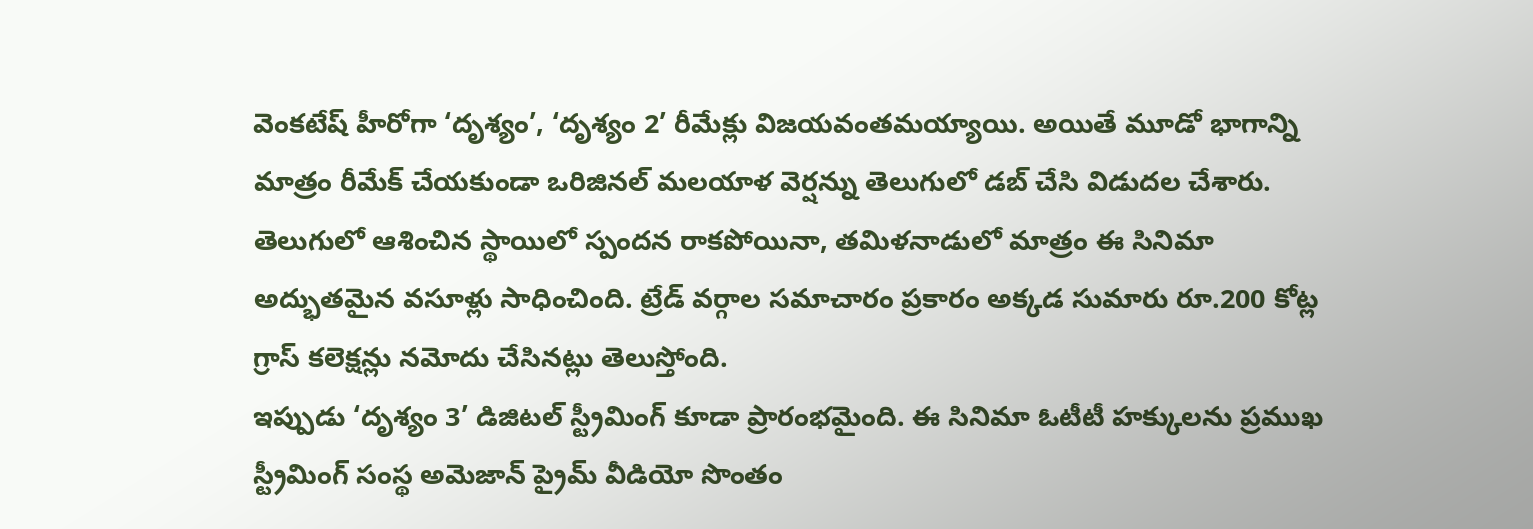వెంకటేష్ హీరోగా ‘దృశ్యం’, ‘దృశ్యం 2’ రీమేక్లు విజయవంతమయ్యాయి. అయితే మూడో భాగాన్ని మాత్రం రీమేక్ చేయకుండా ఒరిజినల్ మలయాళ వెర్షన్ను తెలుగులో డబ్ చేసి విడుదల చేశారు. తెలుగులో ఆశించిన స్థాయిలో స్పందన రాకపోయినా, తమిళనాడులో మాత్రం ఈ సినిమా అద్భుతమైన వసూళ్లు సాధించింది. ట్రేడ్ వర్గాల సమాచారం ప్రకారం అక్కడ సుమారు రూ.200 కోట్ల గ్రాస్ కలెక్షన్లు నమోదు చేసినట్లు తెలుస్తోంది.
ఇప్పుడు ‘దృశ్యం 3’ డిజిటల్ స్ట్రీమింగ్ కూడా ప్రారంభమైంది. ఈ సినిమా ఓటీటీ హక్కులను ప్రముఖ స్ట్రీమింగ్ సంస్థ అమెజాన్ ప్రైమ్ వీడియో సొంతం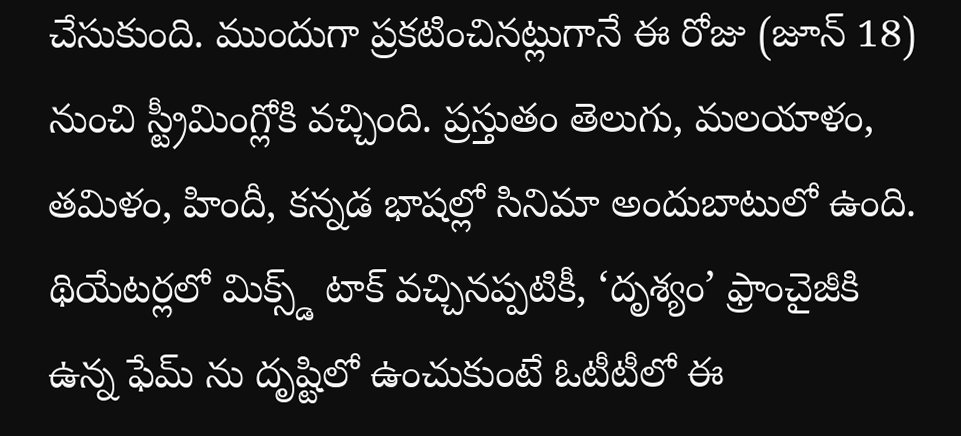చేసుకుంది. ముందుగా ప్రకటించినట్లుగానే ఈ రోజు (జూన్ 18) నుంచి స్ట్రీమింగ్లోకి వచ్చింది. ప్రస్తుతం తెలుగు, మలయాళం, తమిళం, హిందీ, కన్నడ భాషల్లో సినిమా అందుబాటులో ఉంది. థియేటర్లలో మిక్స్డ్ టాక్ వచ్చినప్పటికీ, ‘దృశ్యం’ ఫ్రాంచైజీకి ఉన్న ఫేమ్ ను దృష్టిలో ఉంచుకుంటే ఓటీటీలో ఈ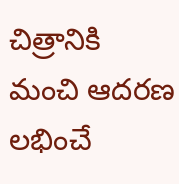చిత్రానికి మంచి ఆదరణ లభించే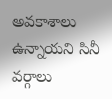అవకాశాలు ఉన్నాయని సినీ వర్గాలు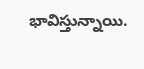భావిస్తున్నాయి.